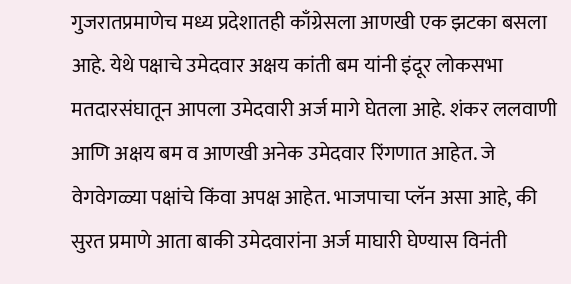गुजरातप्रमाणेच मध्य प्रदेशातही काँग्रेसला आणखी एक झटका बसला आहे. येथे पक्षाचे उमेदवार अक्षय कांती बम यांनी इंदूर लोकसभा मतदारसंघातून आपला उमेदवारी अर्ज मागे घेतला आहे. शंकर ललवाणी आणि अक्षय बम व आणखी अनेक उमेदवार रिंगणात आहेत. जे वेगवेगळ्या पक्षांचे किंवा अपक्ष आहेत. भाजपाचा प्लॅन असा आहे, की सुरत प्रमाणे आता बाकी उमेदवारांना अर्ज माघारी घेण्यास विनंती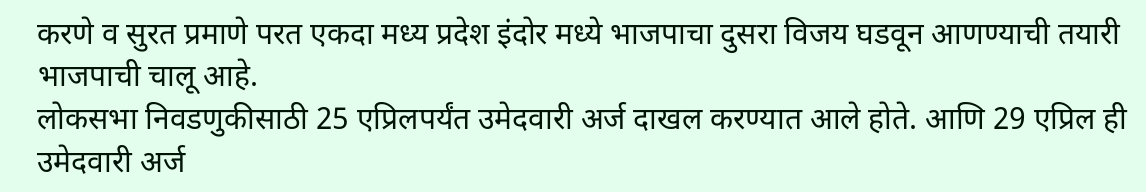करणे व सुरत प्रमाणे परत एकदा मध्य प्रदेश इंदोर मध्ये भाजपाचा दुसरा विजय घडवून आणण्याची तयारी भाजपाची चालू आहे.
लोकसभा निवडणुकीसाठी 25 एप्रिलपर्यंत उमेदवारी अर्ज दाखल करण्यात आले होते. आणि 29 एप्रिल ही उमेदवारी अर्ज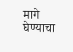मागे घेण्याचा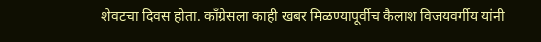शेवटचा दिवस होता. काँग्रेसला काही खबर मिळण्यापूर्वीच कैलाश विजयवर्गीय यांनी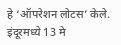हे ‘ऑपरेशन लोटस’ केले. इंदूरमध्ये 13 मे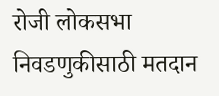रोजी लोकसभा निवडणुकीसाठी मतदान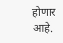होणार आहे.